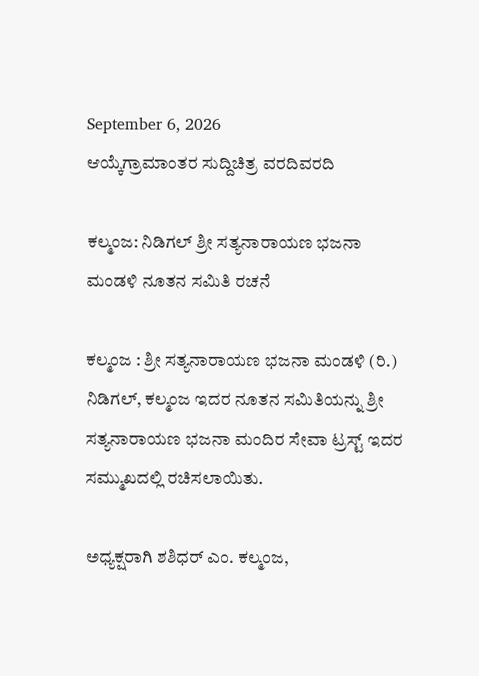September 6, 2026
ಆಯ್ಕೆಗ್ರಾಮಾಂತರ ಸುದ್ದಿಚಿತ್ರ ವರದಿವರದಿ

ಕಲ್ಮಂಜ: ನಿಡಿಗಲ್ ಶ್ರೀ ಸತ್ಯನಾರಾಯಣ ಭಜನಾ ಮಂಡಳಿ ನೂತನ ಸಮಿತಿ ರಚನೆ

ಕಲ್ಮಂಜ : ಶ್ರೀ ಸತ್ಯನಾರಾಯಣ ಭಜನಾ ಮಂಡಳಿ (ರಿ.) ನಿಡಿಗಲ್, ಕಲ್ಮಂಜ ಇದರ ನೂತನ ಸಮಿತಿಯನ್ನು ಶ್ರೀ ಸತ್ಯನಾರಾಯಣ ಭಜನಾ ಮಂದಿರ ಸೇವಾ ಟ್ರಸ್ಟ್ ಇದರ ಸಮ್ಮುಖದಲ್ಲಿ ರಚಿಸಲಾಯಿತು.

ಅಧ್ಯಕ್ಷರಾಗಿ ಶಶಿಧರ್ ಎಂ. ಕಲ್ಮಂಜ,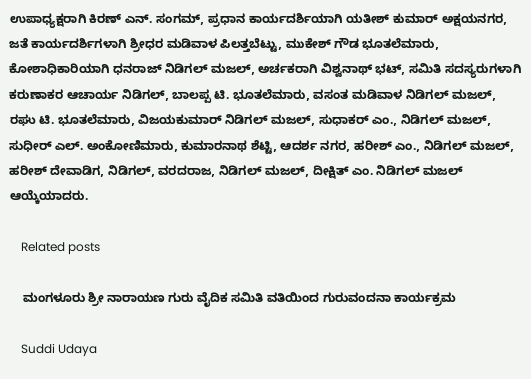ಉಪಾಧ್ಯಕ್ಷರಾಗಿ ಕಿರಣ್ ಎನ್. ಸಂಗಮ್, ಪ್ರಧಾನ ಕಾರ್ಯದರ್ಶಿಯಾಗಿ ಯತೀಶ್ ಕುಮಾರ್ ಅಕ್ಷಯನಗರ, ಜತೆ ಕಾರ್ಯದರ್ಶಿಗಳಾಗಿ ಶ್ರೀಧರ ಮಡಿವಾಳ ಪಿಲತ್ತಬೆಟ್ಟು, ಮುಕೇಶ್ ಗೌಡ ಭೂತಲೆಮಾರು, ಕೋಶಾಧಿಕಾರಿಯಾಗಿ ಧನರಾಜ್ ನಿಡಿಗಲ್ ಮಜಲ್, ಅರ್ಚಕರಾಗಿ ವಿಶ್ವನಾಥ್ ಭಟ್, ಸಮಿತಿ ಸದಸ್ಯರುಗಳಾಗಿ ಕರುಣಾಕರ ಆಚಾರ್ಯ ನಿಡಿಗಲ್, ಬಾಲಪ್ಪ ಟಿ. ಭೂತಲೆಮಾರು, ವಸಂತ ಮಡಿವಾಳ ನಿಡಿಗಲ್ ಮಜಲ್, ರಘು ಟಿ. ಭೂತಲೆಮಾರು, ವಿಜಯಕುಮಾರ್ ನಿಡಿಗಲ್ ಮಜಲ್, ಸುಧಾಕರ್ ಎಂ., ನಿಡಿಗಲ್ ಮಜಲ್, ಸುಧೀರ್ ಎಲ್. ಅಂಕೋಣಿಮಾರು, ಕುಮಾರನಾಥ ಶೆಟ್ಟಿ, ಆದರ್ಶ ನಗರ, ಹರೀಶ್ ಎಂ., ನಿಡಿಗಲ್ ಮಜಲ್, ಹರೀಶ್ ದೇವಾಡಿಗ, ನಿಡಿಗಲ್, ವರದರಾಜ, ನಿಡಿಗಲ್ ಮಜಲ್, ದೀಕ್ಷಿತ್ ಎಂ. ನಿಡಿಗಲ್ ಮಜಲ್ ಆಯ್ಕೆಯಾದರು.

    Related posts

    ಮಂಗಳೂರು ಶ್ರೀ ನಾರಾಯಣ ಗುರು ವೈದಿಕ ಸಮಿತಿ ವತಿಯಿಂದ ಗುರುವಂದನಾ ಕಾರ್ಯಕ್ರಮ

    Suddi Udaya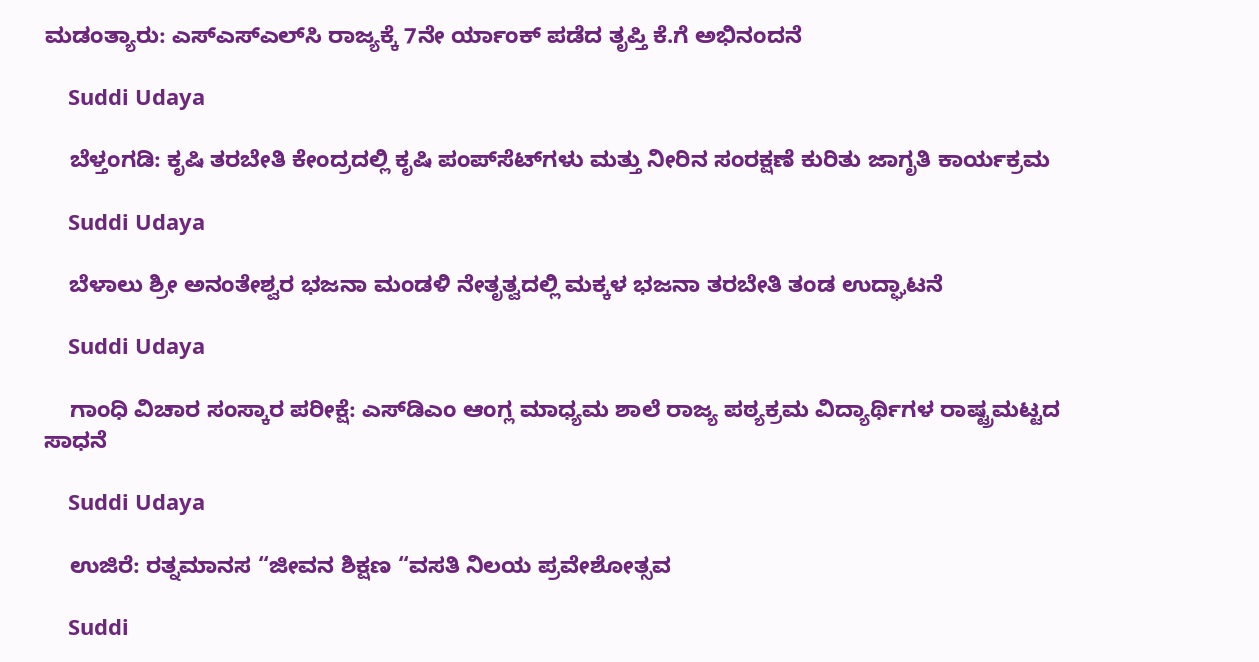ಮಡಂತ್ಯಾರು: ಎಸ್‌ಎಸ್‌ಎಲ್‌ಸಿ ರಾಜ್ಯಕ್ಕೆ 7ನೇ ರ್ಯಾಂಕ್ ಪಡೆದ ತೃಪ್ತಿ ಕೆ.ಗೆ ಅಭಿನಂದನೆ

    Suddi Udaya

    ಬೆಳ್ತಂಗಡಿ: ಕೃಷಿ ತರಬೇತಿ ಕೇಂದ್ರದಲ್ಲಿ ಕೃಷಿ ಪಂಪ್‌ಸೆಟ್‌ಗಳು ಮತ್ತು ನೀರಿನ ಸಂರಕ್ಷಣೆ ಕುರಿತು ಜಾಗೃತಿ ಕಾರ್ಯಕ್ರಮ

    Suddi Udaya

    ಬೆಳಾಲು ಶ್ರೀ ಅನಂತೇಶ್ವರ ಭಜನಾ ಮಂಡಳಿ ನೇತೃತ್ವದಲ್ಲಿ ಮಕ್ಕಳ ಭಜನಾ ತರಬೇತಿ ತಂಡ ಉದ್ಘಾಟನೆ

    Suddi Udaya

    ಗಾಂಧಿ ವಿಚಾರ ಸಂಸ್ಕಾರ ಪರೀಕ್ಷೆ: ಎಸ್‌ಡಿಎಂ ಆಂಗ್ಲ ಮಾಧ್ಯಮ ಶಾಲೆ ರಾಜ್ಯ ಪಠ್ಯಕ್ರಮ ವಿದ್ಯಾರ್ಥಿಗಳ ರಾಷ್ಟ್ರಮಟ್ಟದ ಸಾಧನೆ

    Suddi Udaya

    ಉಜಿರೆ: ರತ್ನಮಾನಸ “ಜೀವನ ಶಿಕ್ಷಣ “ವಸತಿ ನಿಲಯ ಪ್ರವೇಶೋತ್ಸವ

    Suddi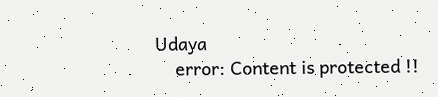Udaya
    error: Content is protected !!